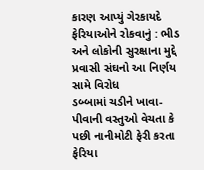કારણ આપ્યું ગેરકાયદે ફેરિયાઓને રોકવાનું : ભીડ અને લોકોની સુરક્ષાના મુદ્દે પ્રવાસી સંઘનો આ નિર્ણય સામે વિરોધ
ડબ્બામાં ચડીને ખાવા-પીવાની વસ્તુઓ વેચતા કે પછી નાનીમોટી ફેરી કરતા ફેરિયા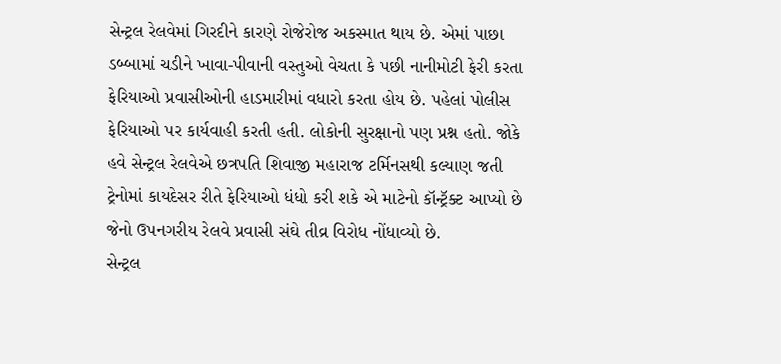સેન્ટ્રલ રેલવેમાં ગિરદીને કારણે રોજેરોજ અકસ્માત થાય છે. એમાં પાછા ડબ્બામાં ચડીને ખાવા-પીવાની વસ્તુઓ વેચતા કે પછી નાનીમોટી ફેરી કરતા ફેરિયાઓ પ્રવાસીઓની હાડમારીમાં વધારો કરતા હોય છે. પહેલાં પોલીસ ફેરિયાઓ પર કાર્યવાહી કરતી હતી. લોકોની સુરક્ષાનો પણ પ્રશ્ન હતો. જોકે હવે સેન્ટ્રલ રેલવેએ છત્રપતિ શિવાજી મહારાજ ટર્મિનસથી કલ્યાણ જતી ટ્રેનોમાં કાયદેસર રીતે ફેરિયાઓ ધંધો કરી શકે એ માટેનો કૉન્ટ્રૅક્ટ આપ્યો છે જેનો ઉપનગરીય રેલવે પ્રવાસી સંઘે તીવ્ર વિરોધ નોંધાવ્યો છે.
સેન્ટ્રલ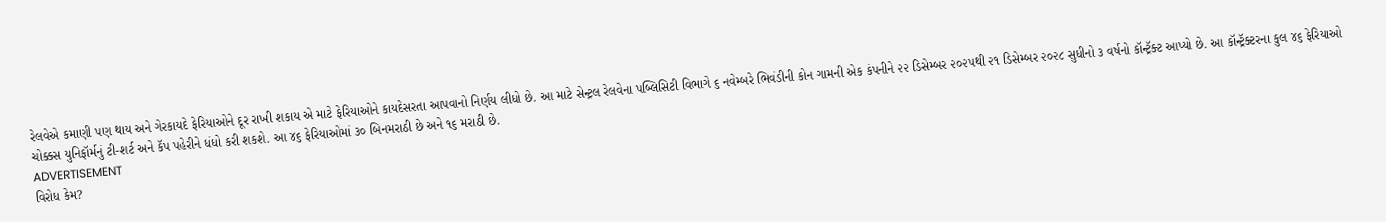રેલવેએ કમાણી પણ થાય અને ગેરકાયદે ફેરિયાઓને દૂર રાખી શકાય એ માટે ફેરિયાઓને કાયદેસરતા આપવાનો નિર્ણય લીધો છે. આ માટે સેન્ટ્રલ રેલવેના પબ્લિસિટી વિભાગે ૬ નવેમ્બરે ભિવંડીની કોન ગામની એક કંપનીને ૨૨ ડિસેમ્બર ૨૦૨૫થી ૨૧ ડિસેમ્બર ૨૦૨૮ સુધીનો ૩ વર્ષનો કૉન્ટ્રૅક્ટ આપ્યો છે. આ કૉન્ટ્રૅક્ટરના કુલ ૪૬ ફેરિયાઓ ચોક્કસ યુનિફૉર્મનું ટી-શર્ટ અને કૅપ પહેરીને ધંધો કરી શકશે. આ ૪૬ ફેરિયાઓમાં ૩૦ બિનમરાઠી છે અને ૧૬ મરાઠી છે.
ADVERTISEMENT
વિરોધ કેમ?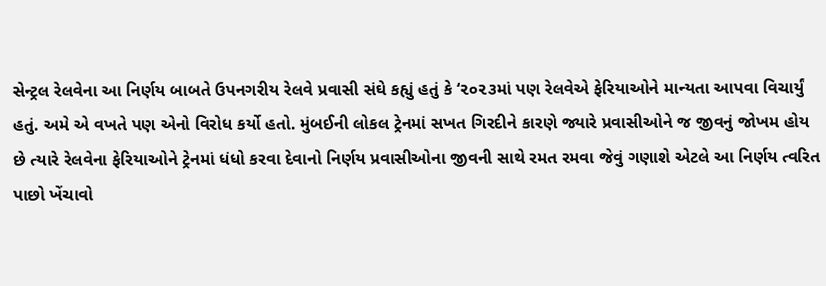સેન્ટ્રલ રેલવેના આ નિર્ણય બાબતે ઉપનગરીય રેલવે પ્રવાસી સંઘે કહ્યું હતું કે ‘૨૦૨૩માં પણ રેલવેએ ફેરિયાઓને માન્યતા આપવા વિચાર્યું હતું. અમે એ વખતે પણ એનો વિરોધ કર્યો હતો. મુંબઈની લોકલ ટ્રેનમાં સખત ગિરદીને કારણે જ્યારે પ્રવાસીઓને જ જીવનું જોખમ હોય છે ત્યારે રેલવેના ફેરિયાઓને ટ્રેનમાં ધંધો કરવા દેવાનો નિર્ણય પ્રવાસીઓના જીવની સાથે રમત રમવા જેવું ગણાશે એટલે આ નિર્ણય ત્વરિત પાછો ખેંચાવો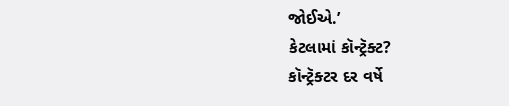જોઈએ.’
કેટલામાં કૉન્ટ્રૅક્ટ?
કૉન્ટ્રૅક્ટર દર વર્ષે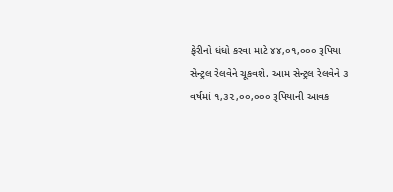ફેરીનો ધંધો કરવા માટે ૪૪,૦૧,૦૦૦ રૂપિયા સેન્ટ્રલ રેલવેને ચૂકવશે. આમ સેન્ટ્રલ રેલવેને ૩ વર્ષમાં ૧,૩૨,૦૦,૦૦૦ રૂપિયાની આવક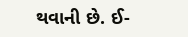થવાની છે. ઈ-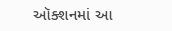ઑક્શનમાં આ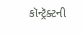કૉન્ટ્રૅક્ટની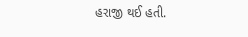હરાજી થઈ હતી.